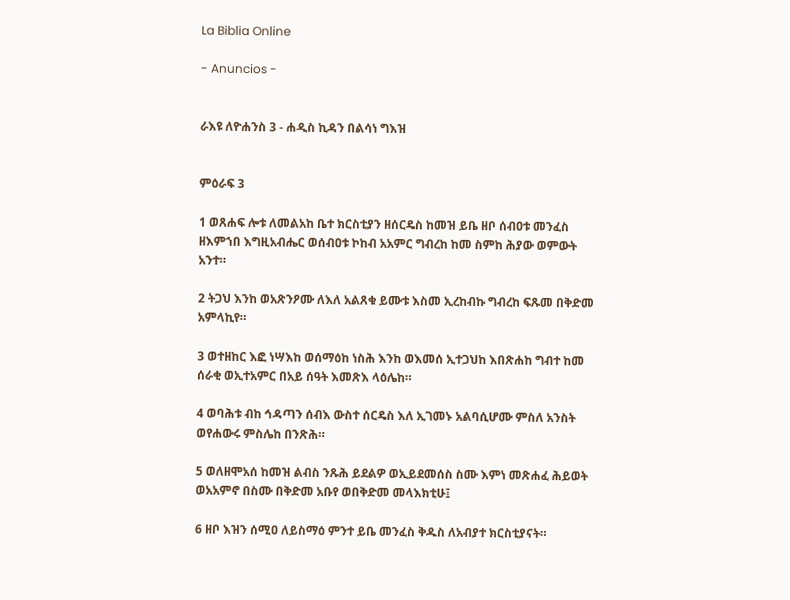La Biblia Online

- Anuncios -


ራእዩ ለዮሐንስ 3 - ሐዲስ ኪዳን በልሳነ ግእዝ


ምዕራፍ 3

1 ወጸሐፍ ሎቱ ለመልአከ ቤተ ክርስቲያን ዘሰርዴስ ከመዝ ይቤ ዘቦ ሰብዐቱ መንፈስ ዘእምኀበ እግዚአብሔር ወሰብዐቱ ኮከብ አአምር ግብረከ ከመ ስምከ ሕያው ወምውት አንተ።

2 ትጋህ እንከ ወአጽንዖሙ ለእለ አልጸቁ ይሙቱ እስመ ኢረከብኩ ግብረከ ፍጹመ በቅድመ አምላኪየ።

3 ወተዘከር እፎ ነሣእከ ወሰማዕከ ነስሕ እንከ ወእመሰ ኢተጋህከ እበጽሐከ ግብተ ከመ ሰራቂ ወኢተአምር በአይ ሰዓት እመጽእ ላዕሌከ።

4 ወባሕቱ ብከ ኅዳጣን ሰብእ ውስተ ሰርዴስ እለ ኢገመኑ አልባሲሆሙ ምስለ አንስት ወየሐውሩ ምስሌከ በንጽሕ።

5 ወለዘሞአሰ ከመዝ ልብስ ንጹሕ ይደልዎ ወኢይደመሰስ ስሙ እምነ መጽሐፈ ሕይወት ወአአምኖ በስሙ በቅድመ አቡየ ወበቅድመ መላእክቲሁ፤

6 ዘቦ እዝን ሰሚዐ ለይስማዕ ምንተ ይቤ መንፈስ ቅዱስ ለአብያተ ክርስቲያናት።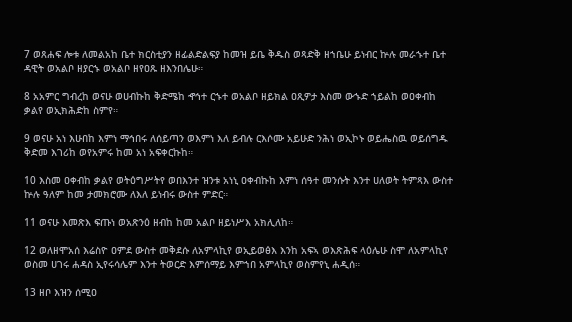7 ወጸሐፍ ሎቱ ለመልአከ ቤተ ክርስቲያን ዘፊልድልፍያ ከመዝ ይቤ ቅዱስ ወጻድቅ ዘኀቤሁ ይነብር ኵሉ መራኁተ ቤተ ዳዊት ወአልቦ ዘያርኁ ወአልቦ ዘየዐጹ ዘእንበሌሁ።

8 አአምር ግብረከ ወናሁ ወሀብኩከ ቅድሜከ ኆኅተ ርኁተ ወአልቦ ዘይክል ዐጺዎታ እስመ ውኁድ ኀይልከ ወዐቀብከ ቃልየ ወኢክሕድከ ስምየ።

9 ወናሁ አነ እሁበከ እምነ ማኅበሩ ለሰይጣን ወእምነ እለ ይብሉ ርእሶሙ አይሁድ ንሕነ ወኢኮኑ ወይሔስዉ ወይሰግዱ ቅድመ እገሪከ ወየአምሩ ከመ አነ አፍቀርኩከ።

10 እስመ ዐቀብከ ቃልየ ወትዕግሥትየ ወበእንተ ዝንቱ አነኒ ዐቀብኩከ እምነ ሰዓተ መንሱት እንተ ሀለወት ትምጻእ ውስተ ኵሉ ዓለም ከመ ታመክሮሙ ለእለ ይነብሩ ውስተ ምድር።

11 ወናሁ እመጽእ ፍጡነ ወአጽንዕ ዘብከ ከመ አልቦ ዘይነሥእ አክሊለከ።

12 ወለዘሞአሰ እሬስዮ ዐምደ ውስተ መቅደሱ ለአምላኪየ ወኢይወፅእ እንከ አፍኣ ወእጽሕፍ ላዕሌሁ ስሞ ለአምላኪየ ወስመ ሀገሩ ሐዳስ ኢየሩሳሌም እንተ ትወርድ እምሰማይ እምኀበ አምላኪየ ወስምየኒ ሐዲሰ።

13 ዘቦ እዝን ሰሚዐ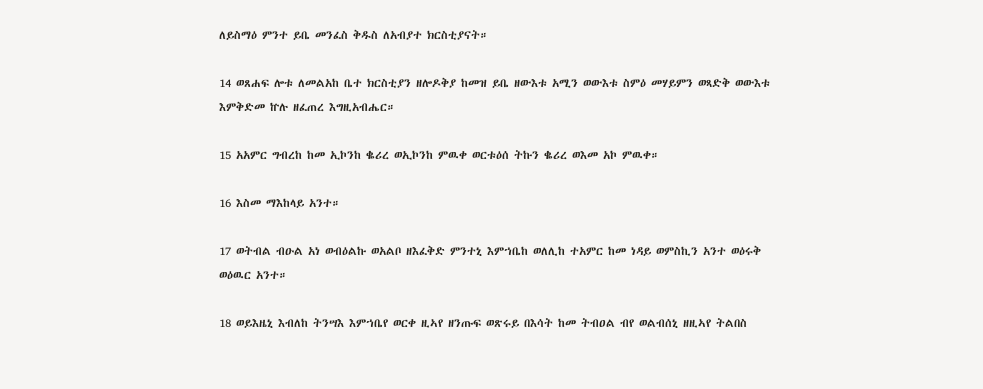ለይስማዕ ምንተ ይቤ መንፈስ ቅዱስ ለአብያተ ክርስቲያናት።

14 ወጸሐፍ ሎቱ ለመልአከ ቤተ ክርስቲያን ዘሎዶቅያ ከመዝ ይቤ ዘውእቱ አሚን ወውእቱ ስምዕ መሃይምን ወጻድቅ ወውእቱ እምቅድመ ኵሉ ዘፈጠረ እግዚአብሔር።

15 አአምር ግብረከ ከመ ኢኮንከ ቈሪረ ወኢኮንከ ምዉቀ ወርቱዕሰ ትኩን ቈሪረ ወእመ አኮ ምዉቀ።

16 እስመ ማእከላይ አንተ።

17 ወትብል ብዑል አነ ወብዕልኩ ወአልቦ ዘእፈቅድ ምንተኒ እምኀቤከ ወለሊከ ተአምር ከመ ነዳይ ወምስኪን አንተ ወዕሩቅ ወዕዉር አንተ።

18 ወይእዜኒ እብለከ ትንሣእ እምኀቤየ ወርቀ ዚኣየ ዘንጡፍ ወጽሩይ በእሳት ከመ ትብዐል ብየ ወልብሰኒ ዘዚኣየ ትልበስ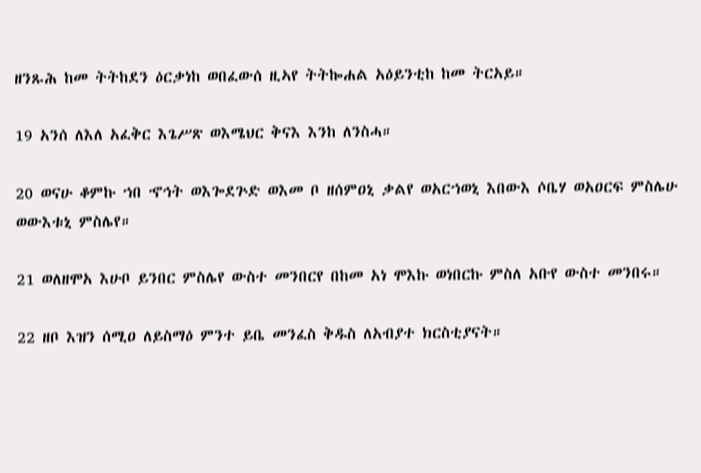ዘንጹሕ ከመ ትትከደን ዕርቃነከ ወበፈውሰ ዚኣየ ትትኰሐል አዕይንቲከ ከመ ትርአይ።

19 አንሰ ለእለ አፈቅር እጌሥጽ ወእሜህር ቅናእ እንከ ለንስሓ።

20 ወናሁ ቆምኩ ኀበ ኆኅት ወእጐደጕድ ወእመ ቦ ዘሰምዐኒ ቃልየ ወአርኀወኒ እበውእ ሶቤሃ ወአዐርፍ ምስሌሁ ወውእቱኒ ምስሌየ።

21 ወለዘሞአ እሁቦ ይንበር ምስሌየ ውስተ መንበርየ በከመ አነ ሞእኩ ወነበርኩ ምስለ አቡየ ውስተ መንበሩ።

22 ዘቦ እዝን ሰሚዐ ለይስማዕ ምንተ ይቤ መንፈስ ቅዱስ ለአብያተ ክርስቲያናት።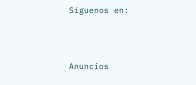Síguenos en:



Anuncios